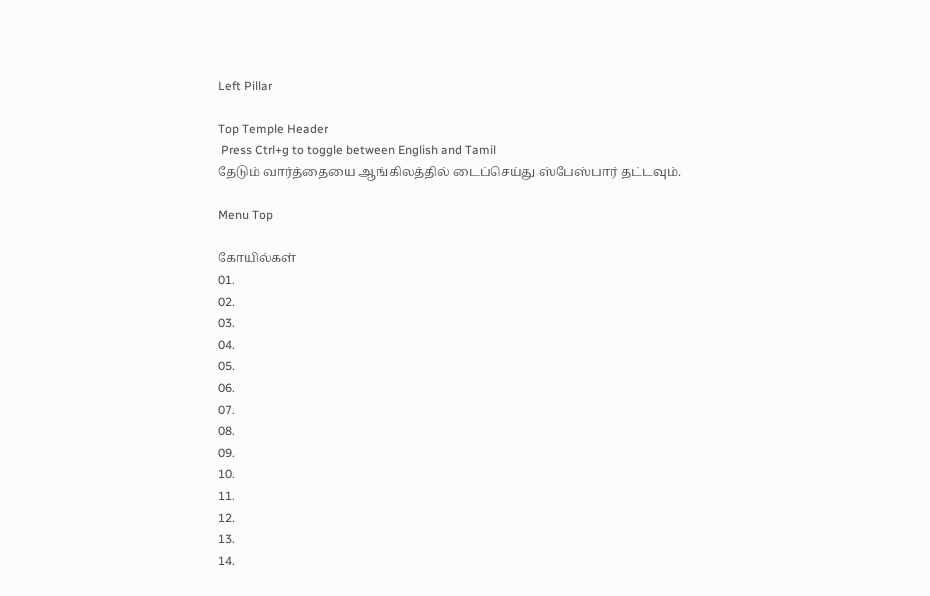Left Pillar

Top Temple Header
 Press Ctrl+g to toggle between English and Tamil
தேடும் வார்த்தையை ஆங்கிலத்தில் டைப்செய்து ஸ்பேஸ்பார் தட்டவும்.

Menu Top

கோயில்கள்
01.
02.
03.
04.
05.
06.
07.
08.
09.
10.
11.
12.
13.
14.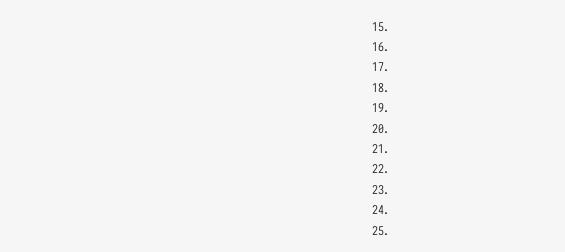15.
16.
17.
18.
19.
20.
21.
22.
23.
24.
25.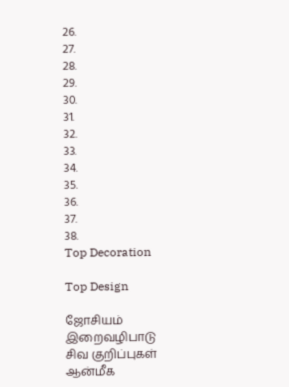26.
27.
28.
29.
30.
31.
32.
33.
34.
35.
36.
37.
38.
Top Decoration

Top Design

ஜோசியம்
இறைவழிபாடு
சிவ குறிப்புகள்
ஆன்மீக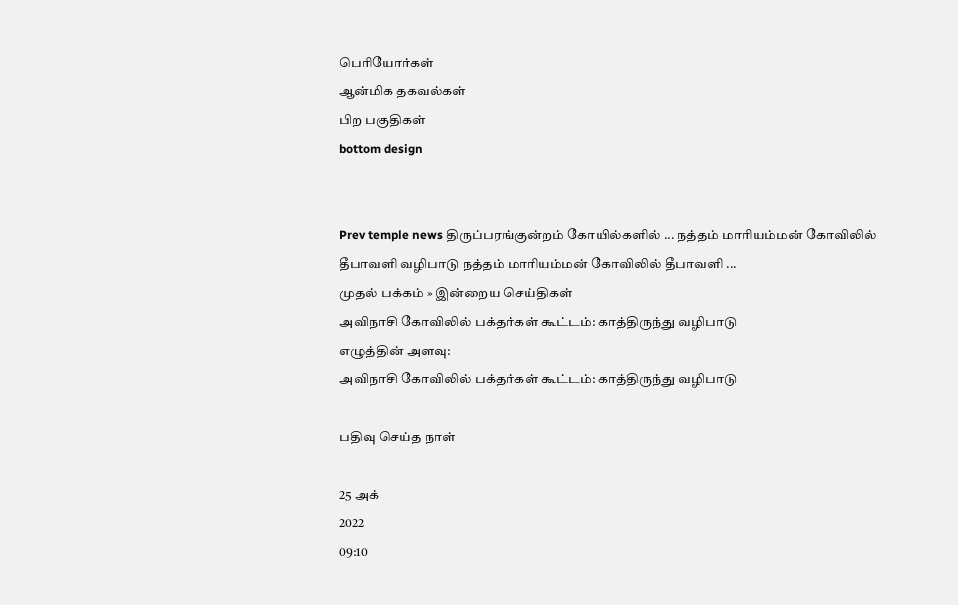பெரியோர்கள்
ஆன்மிக தகவல்கள்
பிற பகுதிகள்
bottom design


Prev temple news திருப்பரங்குன்றம் கோயில்களில் ... நத்தம் மாரியம்மன் கோவிலில் தீபாவளி வழிபாடு நத்தம் மாரியம்மன் கோவிலில் தீபாவளி ...
முதல் பக்கம் » இன்றைய செய்திகள்
அவிநாசி கோவிலில் பக்தர்கள் கூட்டம்: காத்திருந்து வழிபாடு
எழுத்தின் அளவு:
அவிநாசி கோவிலில் பக்தர்கள் கூட்டம்: காத்திருந்து வழிபாடு

பதிவு செய்த நாள்

25 அக்
2022
09:10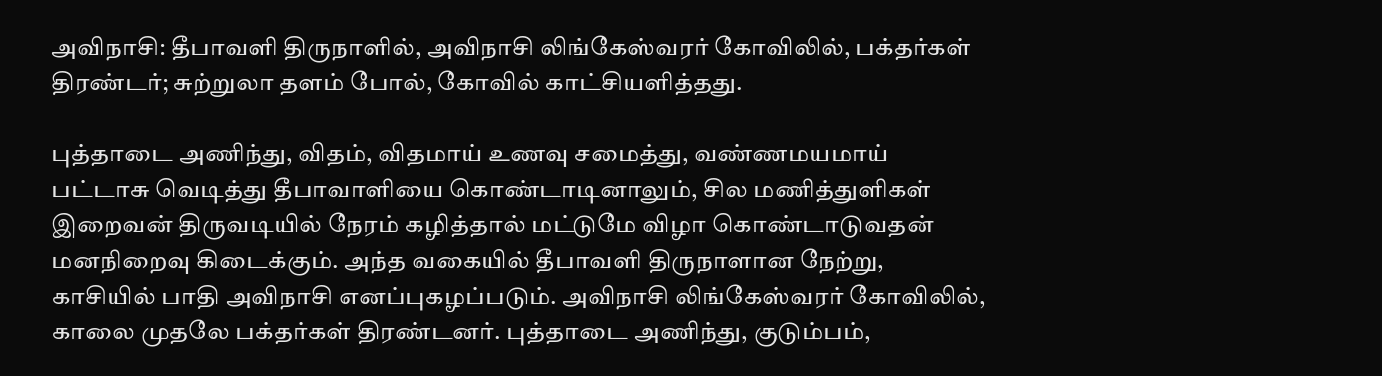அவிநாசி: தீபாவளி திருநாளில், அவிநாசி லிங்கேஸ்வரர் கோவிலில், பக்தர்கள் திரண்டர்; சுற்றுலா தளம் போல், கோவில் காட்சியளித்தது.

புத்தாடை அணிந்து, விதம், விதமாய் உணவு சமைத்து, வண்ணமயமாய் பட்டாசு வெடித்து தீபாவாளியை கொண்டாடினாலும், சில மணித்துளிகள் இறைவன் திருவடியில் நேரம் கழித்தால் மட்டுமே விழா கொண்டாடுவதன் மனநிறைவு கிடைக்கும். அந்த வகையில் தீபாவளி திருநாளான நேற்று, காசியில் பாதி அவிநாசி எனப்புகழப்படும். அவிநாசி லிங்கேஸ்வரர் கோவிலில், காலை முதலே பக்தர்கள் திரண்டனர். புத்தாடை அணிந்து, குடும்பம்,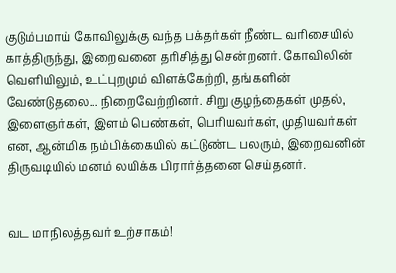குடும்பமாய் கோவிலுக்கு வந்த பக்தர்கள் நீண்ட வரிசையில் காத்திருந்து, இறைவனை தரிசித்து சென்றனர். கோவிலின் வெளியிலும், உட்புறமும் விளக்கேற்றி, தங்களின் வேண்டுதலை... நிறைவேற்றினர். சிறு குழந்தைகள் முதல், இளைஞர்கள், இளம் பெண்கள், பெரியவர்கள், முதியவர்கள் என, ஆன்மிக நம்பிக்கையில் கட்டுண்ட பலரும், இறைவனின் திருவடியில் மனம் லயிக்க பிரார்த்தனை செய்தனர்.


வட மாநிலத்தவர் உற்சாகம்!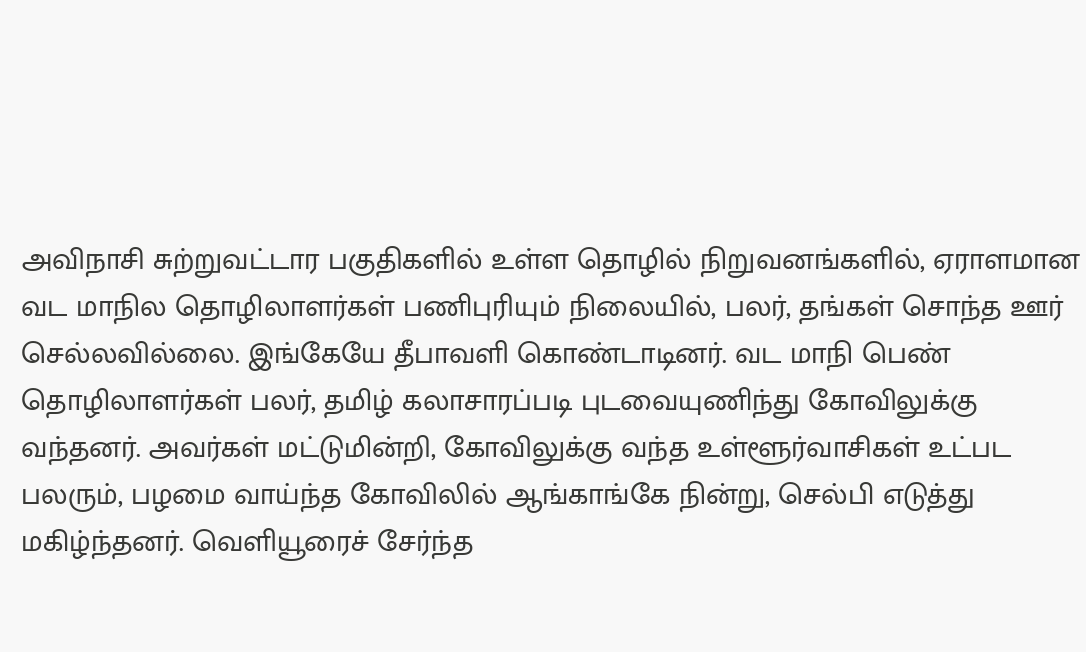அவிநாசி சுற்றுவட்டார பகுதிகளில் உள்ள தொழில் நிறுவனங்களில், ஏராளமான வட மாநில தொழிலாளர்கள் பணிபுரியும் நிலையில், பலர், தங்கள் சொந்த ஊர் செல்லவில்லை. இங்கேயே தீபாவளி கொண்டாடினர். வட மாநி பெண் தொழிலாளர்கள் பலர், தமிழ் கலாசாரப்படி புடவையுணிந்து கோவிலுக்கு வந்தனர். அவர்கள் மட்டுமின்றி, கோவிலுக்கு வந்த உள்ளூர்வாசிகள் உட்பட பலரும், பழமை வாய்ந்த கோவிலில் ஆங்காங்கே நின்று, செல்பி எடுத்து மகிழ்ந்தனர். வெளியூரைச் சேர்ந்த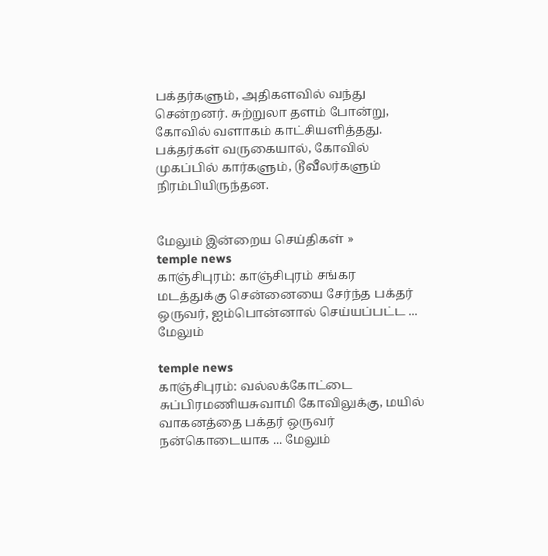பக்தர்களும், அதிகளவில் வந்து சென்றனர். சுற்றுலா தளம் போன்று, கோவில் வளாகம் காட்சியளித்தது. பக்தர்கள் வருகையால், கோவில் முகப்பில் கார்களும், டூவீலர்களும் நிரம்பியிருந்தன.


மேலும் இன்றைய செய்திகள் »
temple news
காஞ்சிபுரம்: காஞ்சிபுரம் சங்கர மடத்துக்கு சென்னையை சேர்ந்த பக்தர் ஒருவர், ஐம்பொன்னால் செய்யப்பட்ட ... மேலும்

temple news
காஞ்சிபுரம்: வல்லக்கோட்டை சுப்பிரமணியசுவாமி கோவிலுக்கு, மயில் வாகனத்தை பக்தர் ஒருவர் நன்கொடையாக ... மேலும்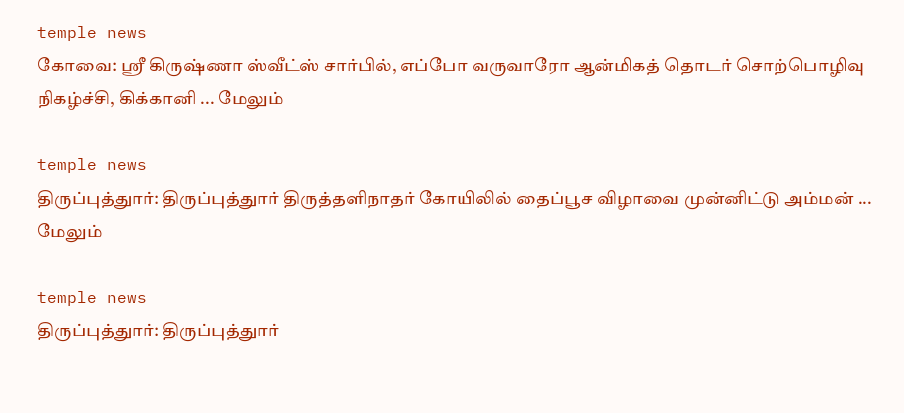temple news
கோவை: ஸ்ரீ கிருஷ்ணா ஸ்வீட்ஸ் சார்பில், எப்போ வருவாரோ ஆன்மிகத் தொடர் சொற்பொழிவு நிகழ்ச்சி, கிக்கானி ... மேலும்

temple news
திருப்புத்துார்: திருப்புத்துார் திருத்தளிநாதர் கோயிலில் தைப்பூச விழாவை முன்னிட்டு அம்மன் ... மேலும்

temple news
திருப்புத்துார்: திருப்புத்துார்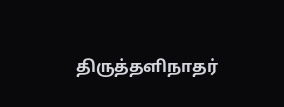திருத்தளிநாதர்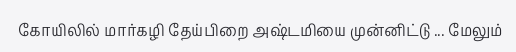கோயிலில் மார்கழி தேய்பிறை அஷ்டமியை முன்னிட்டு ... மேலும்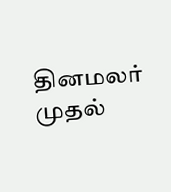தினமலர் முதல்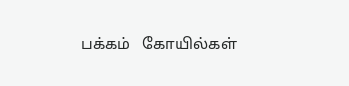பக்கம்   கோயில்கள்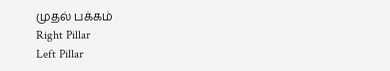முதல் பக்கம்
Right Pillar
Left Pillar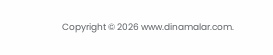Copyright © 2026 www.dinamalar.com.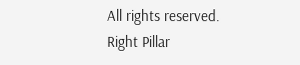All rights reserved.
Right Pillar